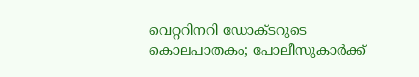വെറ്ററിനറി ഡോക്ടറുടെ കൊലപാതകം; പോലീസുകാർക്ക്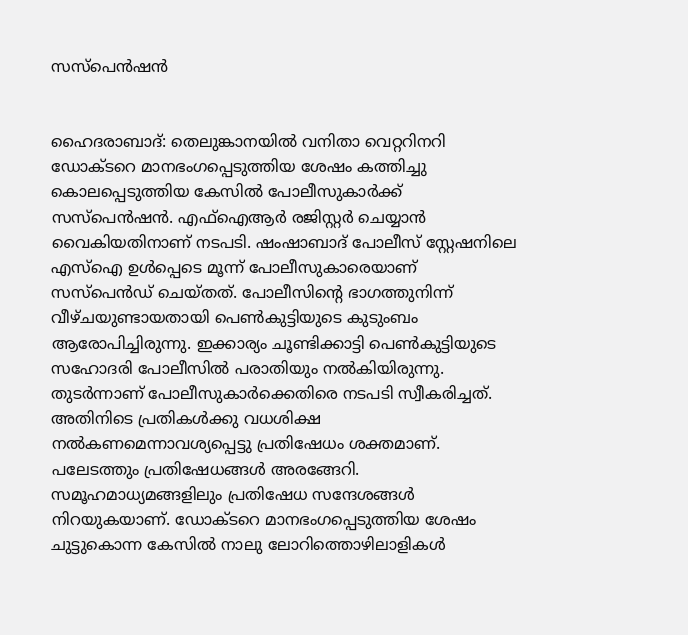സസ്പെൻഷൻ


ഹൈദരാബാദ്: തെലുങ്കാനയിൽ വനിതാ വെറ്ററിനറി ഡോക്ടറെ മാനഭംഗപ്പെടുത്തിയ ശേഷം കത്തിച്ചു കൊലപ്പെടുത്തിയ കേസിൽ പോലീസുകാർക്ക് സസ്പെൻഷൻ. എഫ്ഐആർ രജിസ്റ്റർ ചെയ്യാൻ വൈകിയതിനാണ് നടപടി. ഷംഷാബാദ് പോലീസ് സ്റ്റേഷനിലെ എസ്ഐ ഉൾപ്പെടെ മൂന്ന് പോലീസുകാരെയാണ് സസ്പെൻഡ് ചെയ്തത്. പോലീസിന്‍റെ ഭാഗത്തുനിന്ന് വീഴ്ചയുണ്ടായതായി പെൺകുട്ടിയുടെ കുടുംബം ആരോപിച്ചിരുന്നു. ഇക്കാര്യം ചൂണ്ടിക്കാട്ടി പെൺകുട്ടിയുടെ സഹോദരി പോലീസിൽ പരാതിയും നൽകിയിരുന്നു. തുടർന്നാണ് പോലീസുകാർക്കെതിരെ നടപടി സ്വീകരിച്ചത്. അതിനി‌ടെ പ്രതികൾക്കു വധശിക്ഷ നൽകണമെന്നാവശ്യപ്പെട്ടു പ്രതിഷേധം ശക്തമാണ്. പലേടത്തും പ്രതിഷേധങ്ങൾ അരങ്ങേറി. സമൂഹമാധ്യമങ്ങളിലും പ്രതിഷേധ സന്ദേശങ്ങൾ നിറയുകയാണ്. ഡോക്‌ടറെ മാനഭംഗപ്പെടുത്തിയ ശേഷം ചുട്ടുകൊന്ന കേസിൽ നാലു ലോറിത്തൊഴിലാളികൾ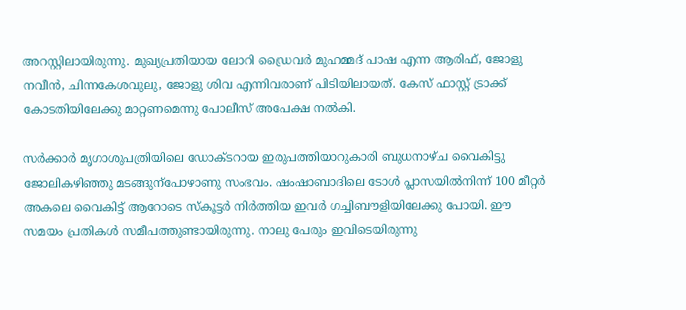അറസ്റ്റിലായിരുന്നു. മുഖ്യപ്രതിയായ ലോറി ഡ്രൈവർ മുഹമ്മദ് പാഷ എന്ന ആരിഫ്, ജോളു നവീൻ, ചിന്നകേശവുലു, ജോളു ശിവ എന്നിവരാണ് പിടിയിലായത്. കേസ് ഫാസ്റ്റ് ട്രാക്ക് കോടതിയിലേക്കു മാറ്റണമെന്നു പോലീസ് അപേക്ഷ നൽകി.

സർക്കാർ മൃഗാശുപത്രിയിലെ ഡോക്ടറായ ഇരുപത്തിയാറുകാരി ബുധനാഴ്ച വൈകിട്ടു ജോലികഴിഞ്ഞു മടങ്ങുന്പോഴാണു സംഭവം. ഷംഷാബാദിലെ ടോൾ പ്ലാസയിൽനിന്ന് 100 മീറ്റർ അകലെ വൈകിട്ട് ആറോടെ സ്കൂട്ടർ നിർത്തിയ ഇവർ ഗച്ചിബൗളിയിലേക്കു പോയി. ഈ സമയം പ്രതികൾ സമീപത്തുണ്ടായിരുന്നു. നാലു പേരും ഇവിടെയിരുന്നു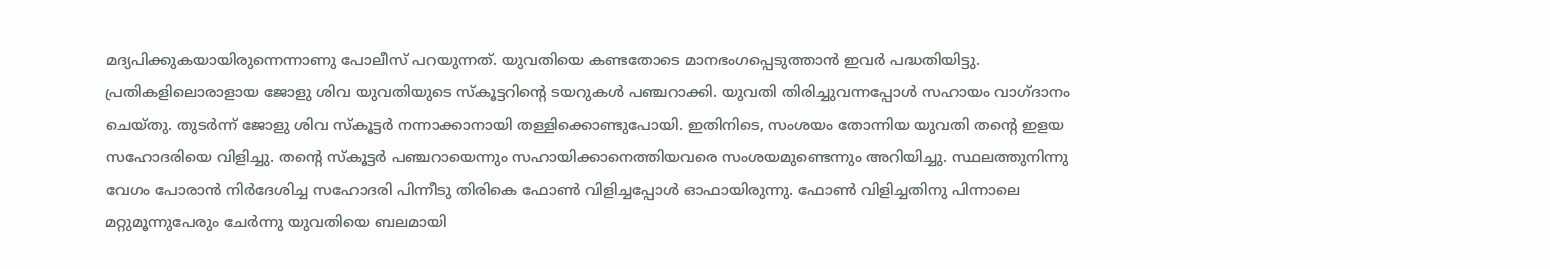മദ്യപിക്കുകയായിരുന്നെന്നാണു പോലീസ് പറയുന്നത്. യുവതിയെ കണ്ടതോടെ മാനഭംഗപ്പെടുത്താൻ ഇവർ പദ്ധതിയിട്ടു. പ്രതികളിലൊരാളായ ജോളു ശിവ യുവതിയുടെ സ്കൂട്ടറിന്‍റെ ടയറുകൾ പഞ്ചറാക്കി. യുവതി തിരിച്ചുവന്നപ്പോൾ സഹായം വാഗ്ദാനം ചെയ്തു. തുടർന്ന് ജോളു ശിവ സ്കൂട്ടർ നന്നാക്കാനായി തള്ളിക്കൊണ്ടുപോയി. ഇതിനിടെ, സംശയം തോന്നിയ യുവതി തന്‍റെ ഇളയ സഹോദരിയെ വിളിച്ചു. തന്‍റെ സ്കൂട്ടർ പഞ്ചറായെന്നും സഹായിക്കാനെത്തിയവരെ സംശയമുണ്ടെന്നും അറിയിച്ചു. സ്ഥലത്തുനിന്നു വേഗം പോരാൻ നിർദേശിച്ച സഹോദരി പിന്നീടു തിരികെ ഫോൺ വിളിച്ചപ്പോൾ ഓഫായിരുന്നു. ഫോൺ വിളിച്ചതിനു പിന്നാലെ മറ്റുമൂന്നുപേരും ചേർന്നു യുവതിയെ ബലമായി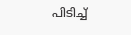പിടിച്ച്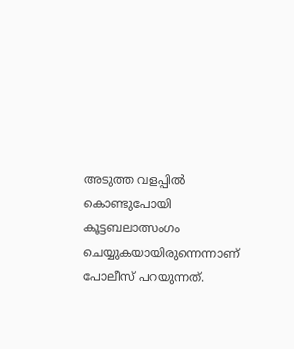അടുത്ത വളപ്പിൽ കൊണ്ടുപോയി കൂട്ടബലാത്സംഗം ചെയ്യുകയായിരുന്നെന്നാണ് പോലീസ് പറയുന്നത്.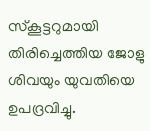സ്കൂട്ടറുമായി തിരിച്ചെത്തിയ ജോളു ശിവയും യുവതിയെ ഉപദ്രവിച്ചു.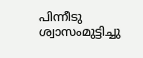പിന്നീടു ശ്വാസംമുട്ടിച്ചു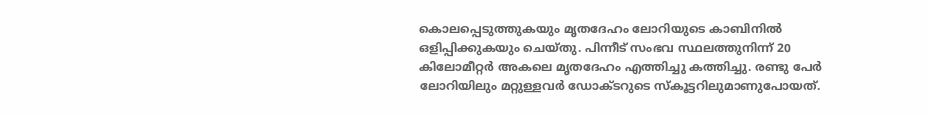കൊലപ്പെടുത്തുകയും മൃതദേഹം ലോറിയുടെ കാബിനിൽ ഒളിപ്പിക്കുകയും ചെയ്തു. പിന്നീട് സംഭവ സ്ഥലത്തുനിന്ന് 20 കിലോമീറ്റർ അകലെ മൃതദേഹം എത്തിച്ചു കത്തിച്ചു. രണ്ടു പേർ ലോറിയിലും മറ്റുള്ളവർ ഡോക്‌ടറുടെ സ്കൂട്ടറിലുമാണുപോയത്.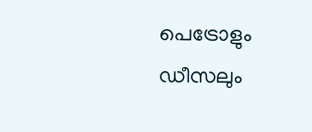പെട്രോളും ഡീസലും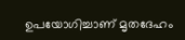ഉപയോഗിച്ചാണ് മൃതദേഹം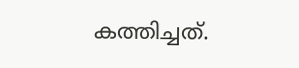കത്തിച്ചത്.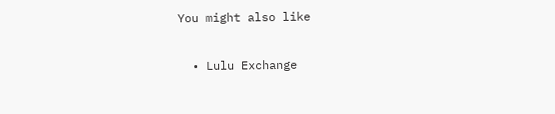You might also like

  • Lulu Exchange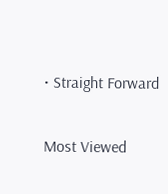• Straight Forward

Most Viewed